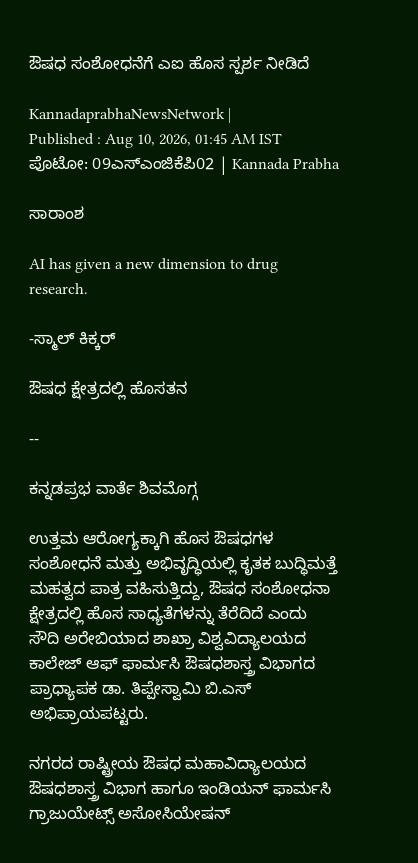ಔಷಧ ಸಂಶೋಧನೆಗೆ ಎಐ ಹೊಸ ಸ್ಪರ್ಶ ನೀಡಿದೆ

KannadaprabhaNewsNetwork |
Published : Aug 10, 2026, 01:45 AM IST
ಪೊಟೋ: 09ಎಸ್‌ಎಂಜಿಕೆಪಿ02 | Kannada Prabha

ಸಾರಾಂಶ

AI has given a new dimension to drug research.

-ಸ್ಮಾಲ್‌ ಕಿಕ್ಕರ್‌

ಔಷಧ ಕ್ಷೇತ್ರದಲ್ಲಿ ಹೊಸತನ

--

ಕನ್ನಡಪ್ರಭ ವಾರ್ತೆ ಶಿವಮೊಗ್ಗ

ಉತ್ತಮ ಆರೋಗ್ಯಕ್ಕಾಗಿ ಹೊಸ ಔಷಧಗಳ ಸಂಶೋಧನೆ ಮತ್ತು ಅಭಿವೃದ್ಧಿಯಲ್ಲಿ ಕೃತಕ ಬುದ್ಧಿಮತ್ತೆ ಮಹತ್ವದ ಪಾತ್ರ ವಹಿಸುತ್ತಿದ್ದು, ಔಷಧ ಸಂಶೋಧನಾ ಕ್ಷೇತ್ರದಲ್ಲಿ ಹೊಸ ಸಾಧ್ಯತೆಗಳನ್ನು ತೆರೆದಿದೆ ಎಂದು ಸೌದಿ ಅರೇಬಿಯಾದ ಶಾಖ್ರಾ ವಿಶ್ವವಿದ್ಯಾಲಯದ ಕಾಲೇಜ್ ಆಫ್ ಫಾರ್ಮಸಿ ಔಷಧಶಾಸ್ತ್ರ ವಿಭಾಗದ ಪ್ರಾಧ್ಯಾಪಕ ಡಾ. ತಿಪ್ಪೇಸ್ವಾಮಿ ಬಿ.ಎಸ್ ಅಭಿಪ್ರಾಯಪಟ್ಟರು.

ನಗರದ ರಾಷ್ಟ್ರೀಯ ಔಷಧ ಮಹಾವಿದ್ಯಾಲಯದ ಔಷಧಶಾಸ್ತ್ರ ವಿಭಾಗ ಹಾಗೂ ಇಂಡಿಯನ್ ಫಾರ್ಮಸಿ ಗ್ರಾಜುಯೇಟ್ಸ್ ಅಸೋಸಿಯೇಷನ್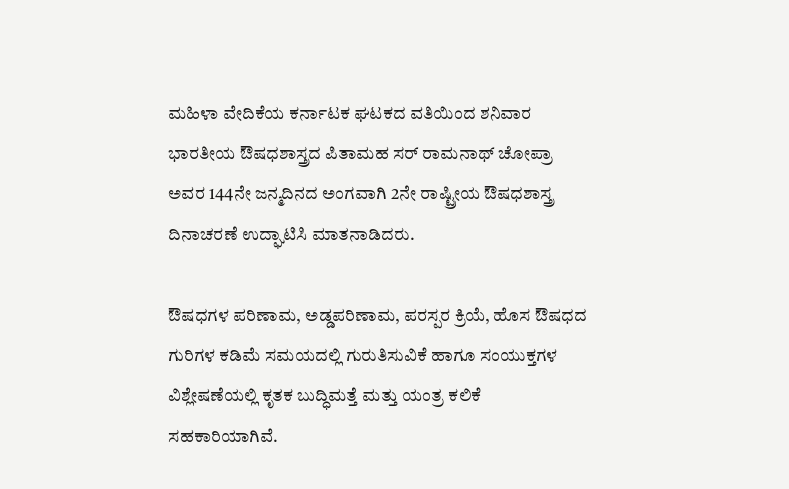ಮಹಿಳಾ ವೇದಿಕೆಯ ಕರ್ನಾಟಕ ಘಟಕದ ವತಿಯಿಂದ ಶನಿವಾರ ಭಾರತೀಯ ಔಷಧಶಾಸ್ತ್ರದ ಪಿತಾಮಹ ಸರ್ ರಾಮನಾಥ್ ಚೋಪ್ರಾ ಅವರ 144ನೇ ಜನ್ಮದಿನದ ಅಂಗವಾಗಿ 2ನೇ ರಾಷ್ಟ್ರೀಯ ಔಷಧಶಾಸ್ತ್ರ ದಿನಾಚರಣೆ ಉದ್ಘಾಟಿಸಿ ಮಾತನಾಡಿದರು.

ಔಷಧಗಳ ಪರಿಣಾಮ, ಅಡ್ಡಪರಿಣಾಮ, ಪರಸ್ಪರ ಕ್ರಿಯೆ, ಹೊಸ ಔಷಧದ ಗುರಿಗಳ ಕಡಿಮೆ ಸಮಯದಲ್ಲಿ ಗುರುತಿಸುವಿಕೆ ಹಾಗೂ ಸಂಯುಕ್ತಗಳ ವಿಶ್ಲೇಷಣೆಯಲ್ಲಿ ಕೃತಕ ಬುದ್ಧಿಮತ್ತೆ ಮತ್ತು ಯಂತ್ರ ಕಲಿಕೆ ಸಹಕಾರಿಯಾಗಿವೆ.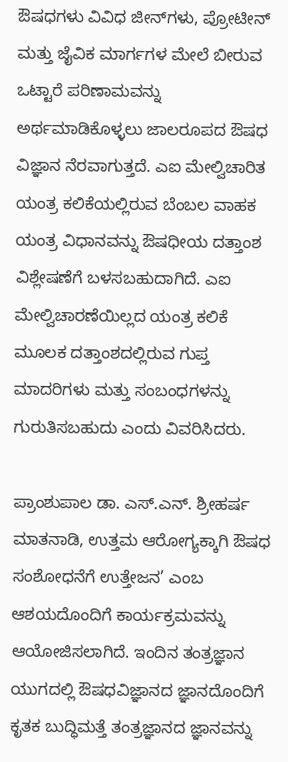ಔಷಧಗಳು ವಿವಿಧ ಜೀನ್‌ಗಳು, ಪ್ರೋಟೀನ್ ಮತ್ತು ಜೈವಿಕ ಮಾರ್ಗಗಳ ಮೇಲೆ ಬೀರುವ ಒಟ್ಟಾರೆ ಪರಿಣಾಮವನ್ನು ಅರ್ಥಮಾಡಿಕೊಳ್ಳಲು ಜಾಲರೂಪದ ಔಷಧ ವಿಜ್ಞಾನ ನೆರವಾಗುತ್ತದೆ. ಎಐ ಮೇಲ್ವಿಚಾರಿತ ಯಂತ್ರ ಕಲಿಕೆಯಲ್ಲಿರುವ ಬೆಂಬಲ ವಾಹಕ ಯಂತ್ರ ವಿಧಾನವನ್ನು ಔಷಧೀಯ ದತ್ತಾಂಶ ವಿಶ್ಲೇಷಣೆಗೆ ಬಳಸಬಹುದಾಗಿದೆ. ಎಐ ಮೇಲ್ವಿಚಾರಣೆಯಿಲ್ಲದ ಯಂತ್ರ ಕಲಿಕೆ ಮೂಲಕ ದತ್ತಾಂಶದಲ್ಲಿರುವ ಗುಪ್ತ ಮಾದರಿಗಳು ಮತ್ತು ಸಂಬಂಧಗಳನ್ನು ಗುರುತಿಸಬಹುದು ಎಂದು ವಿವರಿಸಿದರು.

ಪ್ರಾಂಶುಪಾಲ ಡಾ. ಎಸ್.ಎನ್. ಶ್ರೀಹರ್ಷ ಮಾತನಾಡಿ, ಉತ್ತಮ ಆರೋಗ್ಯಕ್ಕಾಗಿ ಔಷಧ ಸಂಶೋಧನೆಗೆ ಉತ್ತೇಜನ’ ಎಂಬ ಆಶಯದೊಂದಿಗೆ ಕಾರ್ಯಕ್ರಮವನ್ನು ಆಯೋಜಿಸಲಾಗಿದೆ. ಇಂದಿನ ತಂತ್ರಜ್ಞಾನ ಯುಗದಲ್ಲಿ ಔಷಧವಿಜ್ಞಾನದ ಜ್ಞಾನದೊಂದಿಗೆ ಕೃತಕ ಬುದ್ಧಿಮತ್ತೆ ತಂತ್ರಜ್ಞಾನದ ಜ್ಞಾನವನ್ನು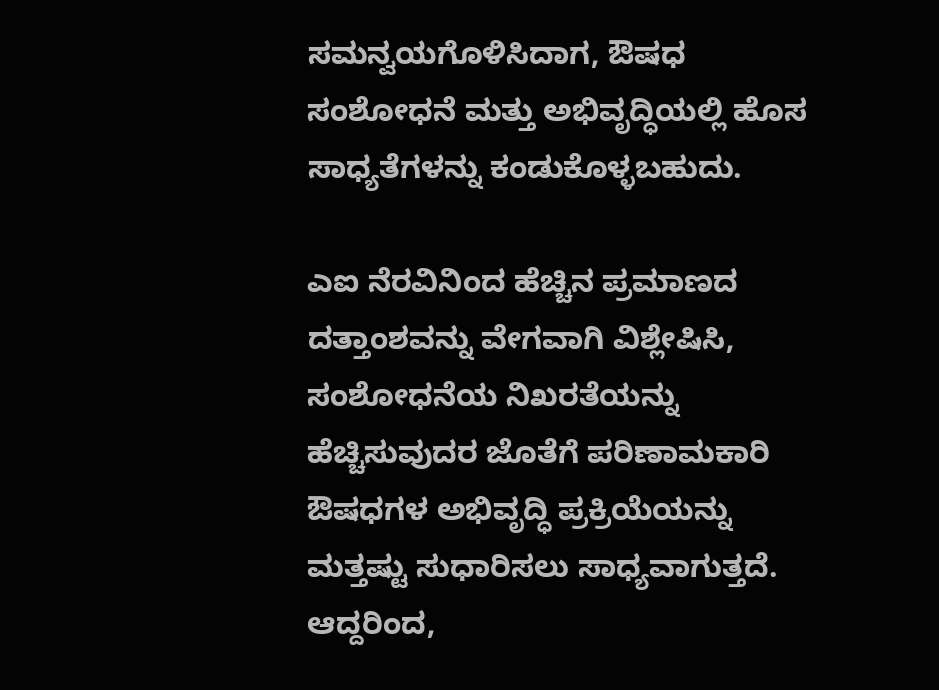ಸಮನ್ವಯಗೊಳಿಸಿದಾಗ, ಔಷಧ ಸಂಶೋಧನೆ ಮತ್ತು ಅಭಿವೃದ್ಧಿಯಲ್ಲಿ ಹೊಸ ಸಾಧ್ಯತೆಗಳನ್ನು ಕಂಡುಕೊಳ್ಳಬಹುದು.

ಎಐ ನೆರವಿನಿಂದ ಹೆಚ್ಚಿನ ಪ್ರಮಾಣದ ದತ್ತಾಂಶವನ್ನು ವೇಗವಾಗಿ ವಿಶ್ಲೇಷಿಸಿ, ಸಂಶೋಧನೆಯ ನಿಖರತೆಯನ್ನು ಹೆಚ್ಚಿಸುವುದರ ಜೊತೆಗೆ ಪರಿಣಾಮಕಾರಿ ಔಷಧಗಳ ಅಭಿವೃದ್ಧಿ ಪ್ರಕ್ರಿಯೆಯನ್ನು ಮತ್ತಷ್ಟು ಸುಧಾರಿಸಲು ಸಾಧ್ಯವಾಗುತ್ತದೆ. ಆದ್ದರಿಂದ,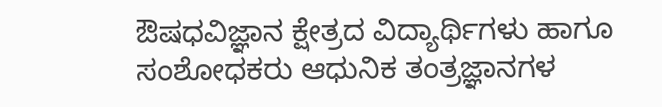ಔಷಧವಿಜ್ಞಾನ ಕ್ಷೇತ್ರದ ವಿದ್ಯಾರ್ಥಿಗಳು ಹಾಗೂ ಸಂಶೋಧಕರು ಆಧುನಿಕ ತಂತ್ರಜ್ಞಾನಗಳ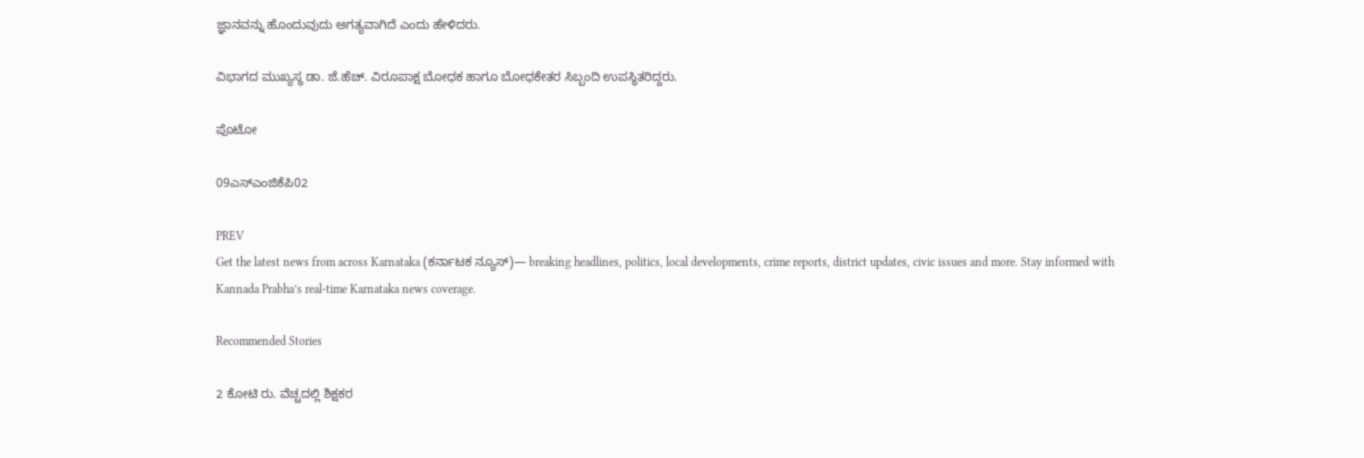ಜ್ಞಾನವನ್ನು ಹೊಂದುವುದು ಅಗತ್ಯವಾಗಿದೆ ಎಂದು ಹೇಳಿದರು.

ವಿಭಾಗದ ಮುಖ್ಯಸ್ಥ ಡಾ. ಜೆ.ಹೆಚ್. ವಿರೂಪಾಕ್ಷ ಬೋಧಕ ಹಾಗೂ ಬೋಧಕೇತರ ಸಿಬ್ಬಂದಿ ಉಪಸ್ಥಿತರಿದ್ದರು.

ಪೊಟೋ

09ಎಸ್‌ಎಂಜಿಕೆಪಿ02

PREV
Get the latest news from across Karnataka (ಕರ್ನಾಟಕ ನ್ಯೂಸ್)— breaking headlines, politics, local developments, crime reports, district updates, civic issues and more. Stay informed with Kannada Prabha’s real‑time Karnataka news coverage.

Recommended Stories

2 ಕೋಟಿ ರು. ವೆಚ್ಚದಲ್ಲಿ ಶಿಕ್ಷಕರ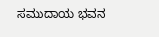ಸಮುದಾಯ ಭವನ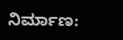ನಿರ್ಮಾಣ: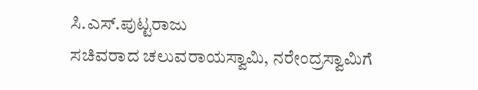ಸಿ.ಎಸ್.ಪುಟ್ಟರಾಜು
ಸಚಿವರಾದ ಚಲುವರಾಯಸ್ವಾಮಿ, ನರೇಂದ್ರಸ್ವಾಮಿಗೆ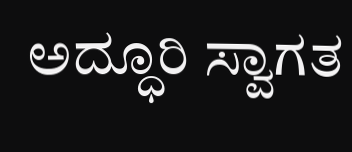ಅದ್ಧೂರಿ ಸ್ವಾಗತ